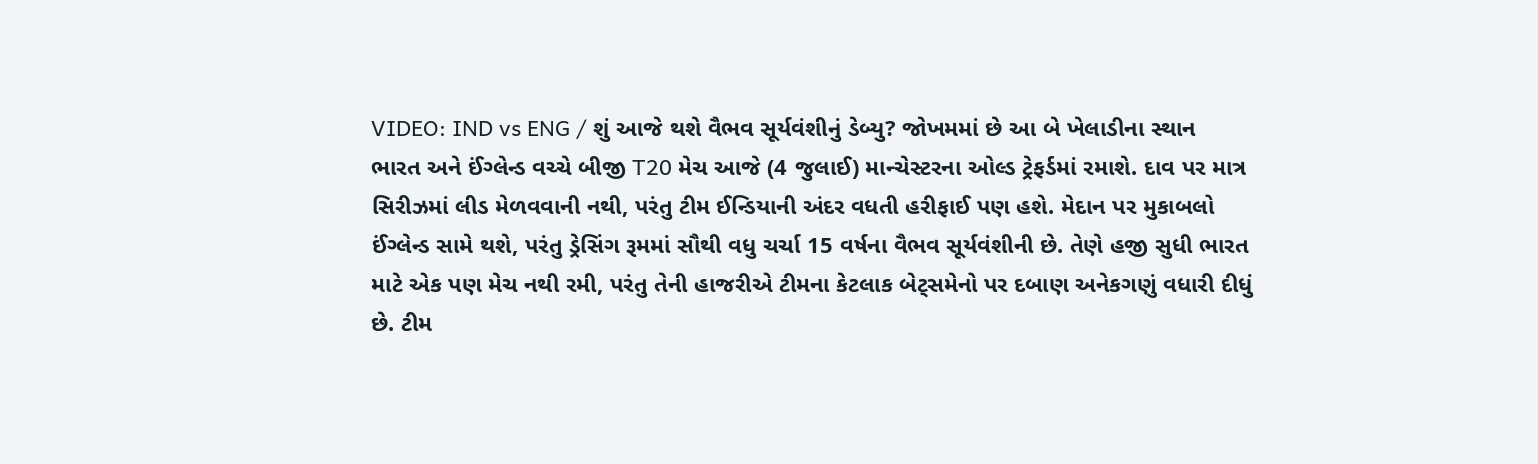VIDEO: IND vs ENG / શું આજે થશે વૈભવ સૂર્યવંશીનું ડેબ્યુ? જોખમમાં છે આ બે ખેલાડીના સ્થાન
ભારત અને ઈંગ્લેન્ડ વચ્ચે બીજી T20 મેચ આજે (4 જુલાઈ) માન્ચેસ્ટરના ઓલ્ડ ટ્રેફર્ડમાં રમાશે. દાવ પર માત્ર સિરીઝમાં લીડ મેળવવાની નથી, પરંતુ ટીમ ઈન્ડિયાની અંદર વધતી હરીફાઈ પણ હશે. મેદાન પર મુકાબલો ઈંગ્લેન્ડ સામે થશે, પરંતુ ડ્રેસિંગ રૂમમાં સૌથી વધુ ચર્ચા 15 વર્ષના વૈભવ સૂર્યવંશીની છે. તેણે હજી સુધી ભારત માટે એક પણ મેચ નથી રમી, પરંતુ તેની હાજરીએ ટીમના કેટલાક બેટ્સમેનો પર દબાણ અનેકગણું વધારી દીધું છે. ટીમ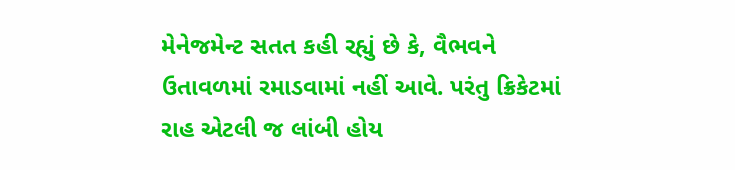મેનેજમેન્ટ સતત કહી રહ્યું છે કે, વૈભવને ઉતાવળમાં રમાડવામાં નહીં આવે. પરંતુ ક્રિકેટમાં રાહ એટલી જ લાંબી હોય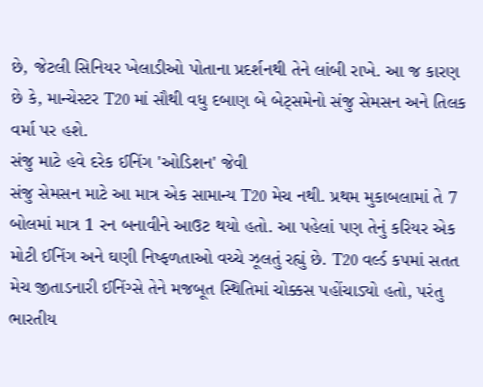છે, જેટલી સિનિયર ખેલાડીઓ પોતાના પ્રદર્શનથી તેને લાંબી રાખે. આ જ કારણ છે કે, માન્ચેસ્ટર T20 માં સૌથી વધુ દબાણ બે બેટ્સમેનો સંજુ સેમસન અને તિલક વર્મા પર હશે.
સંજુ માટે હવે દરેક ઈનિંગ 'ઓડિશન' જેવી
સંજુ સેમસન માટે આ માત્ર એક સામાન્ય T20 મેચ નથી. પ્રથમ મુકાબલામાં તે 7 બોલમાં માત્ર 1 રન બનાવીને આઉટ થયો હતો. આ પહેલાં પણ તેનું કરિયર એક મોટી ઈનિંગ અને ઘણી નિષ્ફળતાઓ વચ્ચે ઝૂલતું રહ્યું છે. T20 વર્લ્ડ કપમાં સતત મેચ જીતાડનારી ઈનિંગ્સે તેને મજબૂત સ્થિતિમાં ચોક્કસ પહોંચાડ્યો હતો, પરંતુ ભારતીય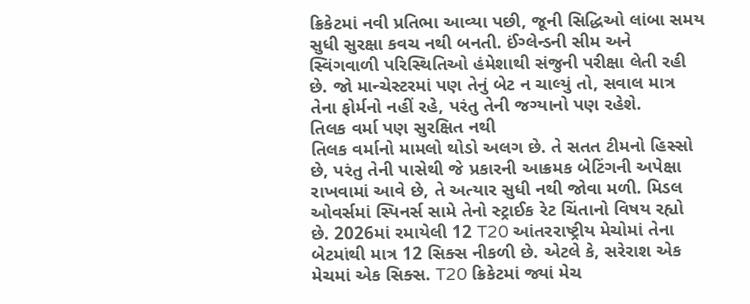ક્રિકેટમાં નવી પ્રતિભા આવ્યા પછી, જૂની સિદ્ધિઓ લાંબા સમય સુધી સુરક્ષા કવચ નથી બનતી. ઈંગ્લેન્ડની સીમ અને સ્વિંગવાળી પરિસ્થિતિઓ હંમેશાથી સંજુની પરીક્ષા લેતી રહી છે. જો માન્ચેસ્ટરમાં પણ તેનું બેટ ન ચાલ્યું તો, સવાલ માત્ર તેના ફોર્મનો નહીં રહે, પરંતુ તેની જગ્યાનો પણ રહેશે.
તિલક વર્મા પણ સુરક્ષિત નથી
તિલક વર્માનો મામલો થોડો અલગ છે. તે સતત ટીમનો હિસ્સો છે, પરંતુ તેની પાસેથી જે પ્રકારની આક્રમક બેટિંગની અપેક્ષા રાખવામાં આવે છે, તે અત્યાર સુધી નથી જોવા મળી. મિડલ ઓવર્સમાં સ્પિનર્સ સામે તેનો સ્ટ્રાઈક રેટ ચિંતાનો વિષય રહ્યો છે. 2026માં રમાયેલી 12 T20 આંતરરાષ્ટ્રીય મેચોમાં તેના બેટમાંથી માત્ર 12 સિક્સ નીકળી છે. એટલે કે, સરેરાશ એક મેચમાં એક સિક્સ. T20 ક્રિકેટમાં જ્યાં મેચ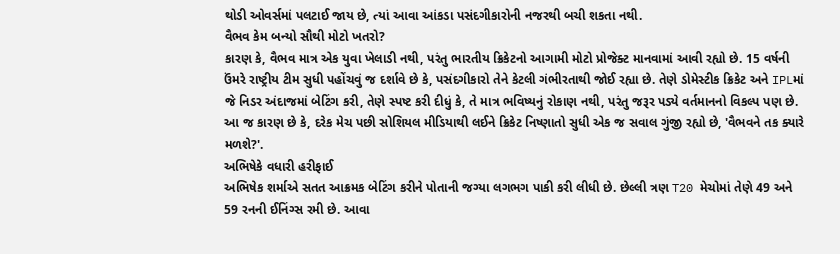થોડી ઓવર્સમાં પલટાઈ જાય છે, ત્યાં આવા આંકડા પસંદગીકારોની નજરથી બચી શકતા નથી.
વૈભવ કેમ બન્યો સૌથી મોટો ખતરો?
કારણ કે, વૈભવ માત્ર એક યુવા ખેલાડી નથી, પરંતુ ભારતીય ક્રિકેટનો આગામી મોટો પ્રોજેક્ટ માનવામાં આવી રહ્યો છે. 15 વર્ષની ઉંમરે રાષ્ટ્રીય ટીમ સુધી પહોંચવું જ દર્શાવે છે કે, પસંદગીકારો તેને કેટલી ગંભીરતાથી જોઈ રહ્યા છે. તેણે ડોમેસ્ટીક ક્રિકેટ અને IPLમાં જે નિડર અંદાજમાં બેટિંગ કરી, તેણે સ્પષ્ટ કરી દીધું કે, તે માત્ર ભવિષ્યનું રોકાણ નથી, પરંતુ જરૂર પડ્યે વર્તમાનનો વિકલ્પ પણ છે. આ જ કારણ છે કે, દરેક મેચ પછી સોશિયલ મીડિયાથી લઈને ક્રિકેટ નિષ્ણાતો સુધી એક જ સવાલ ગુંજી રહ્યો છે, 'વૈભવને તક ક્યારે મળશે?'.
અભિષેકે વધારી હરીફાઈ
અભિષેક શર્માએ સતત આક્રમક બેટિંગ કરીને પોતાની જગ્યા લગભગ પાકી કરી લીધી છે. છેલ્લી ત્રણ T20 મેચોમાં તેણે 49 અને 59 રનની ઈનિંગ્સ રમી છે. આવા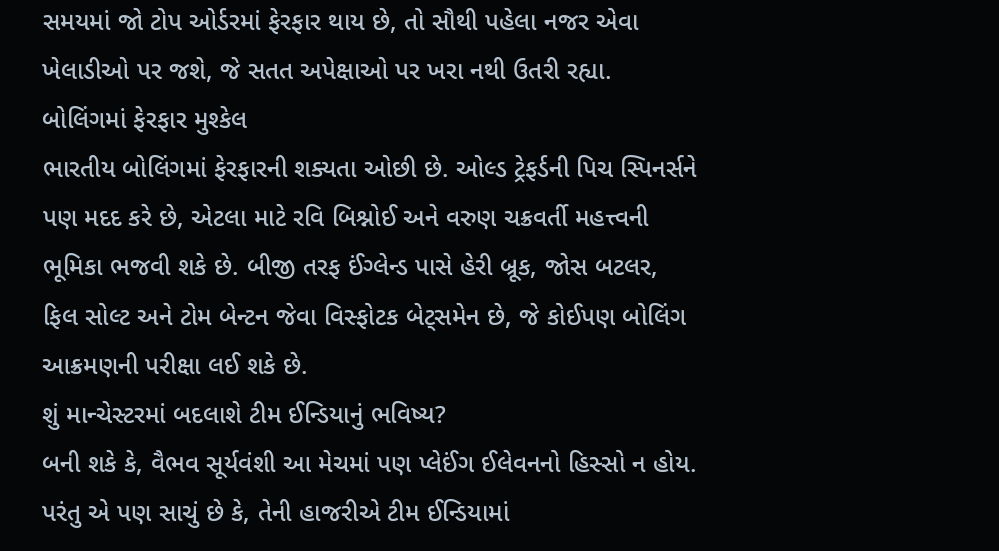સમયમાં જો ટોપ ઓર્ડરમાં ફેરફાર થાય છે, તો સૌથી પહેલા નજર એવા ખેલાડીઓ પર જશે, જે સતત અપેક્ષાઓ પર ખરા નથી ઉતરી રહ્યા.
બોલિંગમાં ફેરફાર મુશ્કેલ
ભારતીય બોલિંગમાં ફેરફારની શક્યતા ઓછી છે. ઓલ્ડ ટ્રેફર્ડની પિચ સ્પિનર્સને પણ મદદ કરે છે, એટલા માટે રવિ બિશ્નોઈ અને વરુણ ચક્રવર્તી મહત્ત્વની ભૂમિકા ભજવી શકે છે. બીજી તરફ ઈંગ્લેન્ડ પાસે હેરી બ્રૂક, જોસ બટલર, ફિલ સોલ્ટ અને ટોમ બેન્ટન જેવા વિસ્ફોટક બેટ્સમેન છે, જે કોઈપણ બોલિંગ આક્રમણની પરીક્ષા લઈ શકે છે.
શું માન્ચેસ્ટરમાં બદલાશે ટીમ ઈન્ડિયાનું ભવિષ્ય?
બની શકે કે, વૈભવ સૂર્યવંશી આ મેચમાં પણ પ્લેઈંગ ઈલેવનનો હિસ્સો ન હોય. પરંતુ એ પણ સાચું છે કે, તેની હાજરીએ ટીમ ઈન્ડિયામાં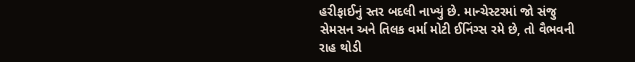હરીફાઈનું સ્તર બદલી નાખ્યું છે. માન્ચેસ્ટરમાં જો સંજુ સેમસન અને તિલક વર્મા મોટી ઈનિંગ્સ રમે છે, તો વૈભવની રાહ થોડી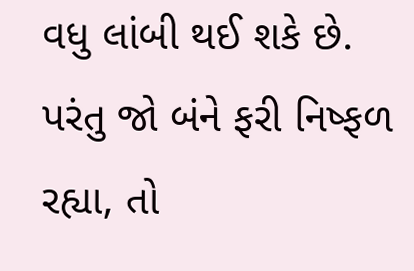વધુ લાંબી થઈ શકે છે. પરંતુ જો બંને ફરી નિષ્ફળ રહ્યા, તો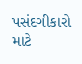પસંદગીકારો માટે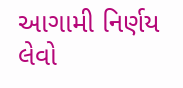આગામી નિર્ણય લેવો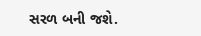સરળ બની જશે.